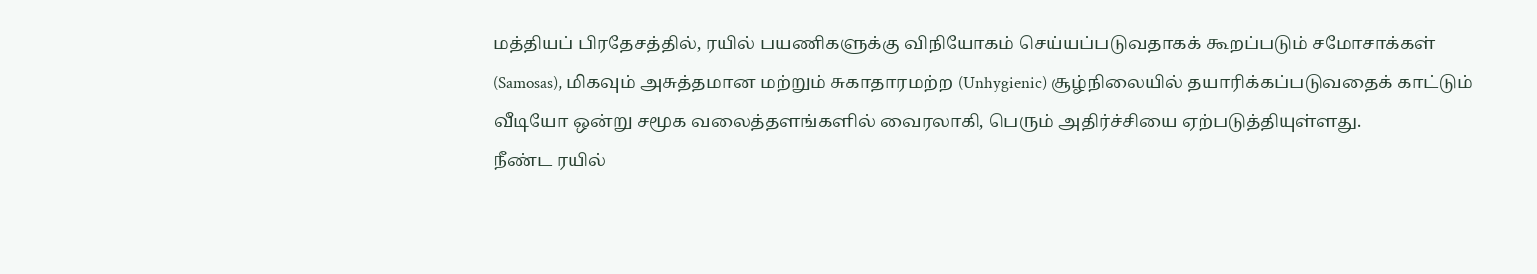மத்தியப் பிரதேசத்தில், ரயில் பயணிகளுக்கு விநியோகம் செய்யப்படுவதாகக் கூறப்படும் சமோசாக்கள் (Samosas), மிகவும் அசுத்தமான மற்றும் சுகாதாரமற்ற (Unhygienic) சூழ்நிலையில் தயாரிக்கப்படுவதைக் காட்டும் வீடியோ ஒன்று சமூக வலைத்தளங்களில் வைரலாகி, பெரும் அதிர்ச்சியை ஏற்படுத்தியுள்ளது.
நீண்ட ரயில்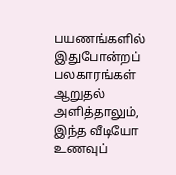பயணங்களில் இதுபோன்றப் பலகாரங்கள் ஆறுதல் அளித்தாலும், இந்த வீடியோ உணவுப்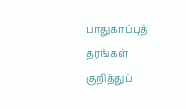பாதுகாப்புத் தரங்கள் குறித்துப்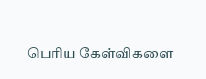பெரிய கேள்விகளை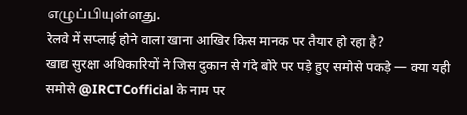எழுப்பியுள்ளது.
रेलवे में सप्लाई होने वाला खाना आखिर किस मानक पर तैयार हो रहा है?
खाद्य सुरक्षा अधिकारियों ने जिस दुकान से गंदे बोरे पर पड़े हुए समोसे पकड़े — क्या यही समोसे @IRCTCofficial के नाम पर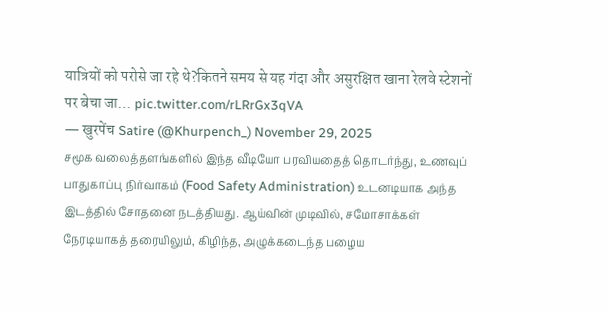यात्रियों को परोसे जा रहे थे?कितने समय से यह गंदा और असुरक्षित खाना रेलवे स्टेशनों पर बेचा जा… pic.twitter.com/rLRrGx3qVA
— खुरपेंच Satire (@Khurpench_) November 29, 2025
சமூக வலைத்தளங்களில் இந்த வீடியோ பரவியதைத் தொடர்ந்து, உணவுப் பாதுகாப்பு நிர்வாகம் (Food Safety Administration) உடனடியாக அந்த இடத்தில் சோதனை நடத்தியது. ஆய்வின் முடிவில், சமோசாக்கள் நேரடியாகத் தரையிலும், கிழிந்த, அழுக்கடைந்த பழைய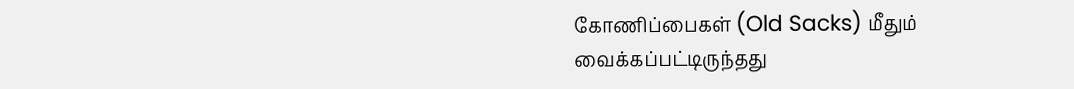கோணிப்பைகள் (Old Sacks) மீதும் வைக்கப்பட்டிருந்தது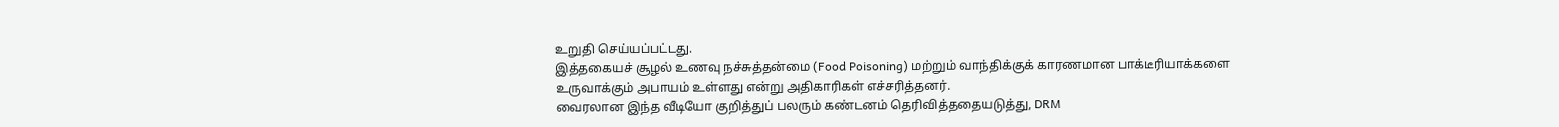உறுதி செய்யப்பட்டது.
இத்தகையச் சூழல் உணவு நச்சுத்தன்மை (Food Poisoning) மற்றும் வாந்திக்குக் காரணமான பாக்டீரியாக்களை உருவாக்கும் அபாயம் உள்ளது என்று அதிகாரிகள் எச்சரித்தனர்.
வைரலான இந்த வீடியோ குறித்துப் பலரும் கண்டனம் தெரிவித்ததையடுத்து, DRM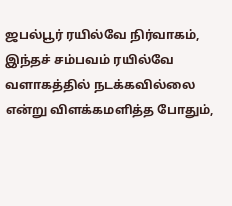ஜபல்பூர் ரயில்வே நிர்வாகம், இந்தச் சம்பவம் ரயில்வே வளாகத்தில் நடக்கவில்லை என்று விளக்கமளித்த போதும்,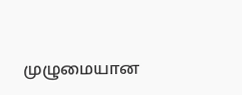முழுமையான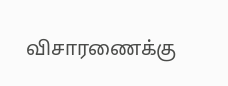விசாரணைக்கு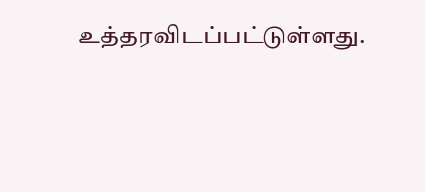உத்தரவிடப்பட்டுள்ளது.